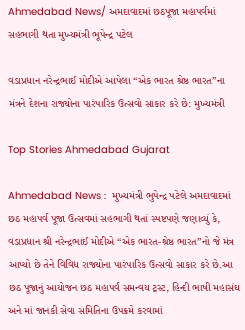Ahmedabad News/ અમદાવાદમાં છઠપૂજા મહાપર્વમાં સહભાગી થતા મુખ્યમંત્રી ભૂપેન્દ્ર પટેલ

વડાપ્રધાન નરેન્દ્રભાઈ મોદીએ આપેલા “એક ભારત શ્રેષ્ઠ ભારત”ના મંત્રને દેશના રાજ્યોના પારંપારિક ઉત્સવો સાકાર કરે છે: મુખ્યમંત્રી

Top Stories Ahmedabad Gujarat

Ahmedabad News :  મુખ્યમંત્રી ભુપેન્દ્ર પટેલે અમદાવાદમાં છઠ મહાપર્વ પૂજા ઉત્સવમાં સહભાગી થતાં સ્પષ્ટપણે જણાવ્યું કે, વડાપ્રધાન શ્રી નરેન્દ્રભાઈ મોદીએ “એક ભારત-શ્રેષ્ઠ ભારત”નો જે મંત્ર આપ્યો છે તેને વિવિધ રાજ્યોના પારંપારિક ઉત્સવો સાકાર કરે છે.આ છઠ પૂજાનું આયોજન છઠ મહાપર્વ સમન્વય ટ્રસ્ટ, હિન્દી ભાષી મહાસંઘ અને માં જાનકી સેવા સમિતિના ઉપક્રમે કરવામાં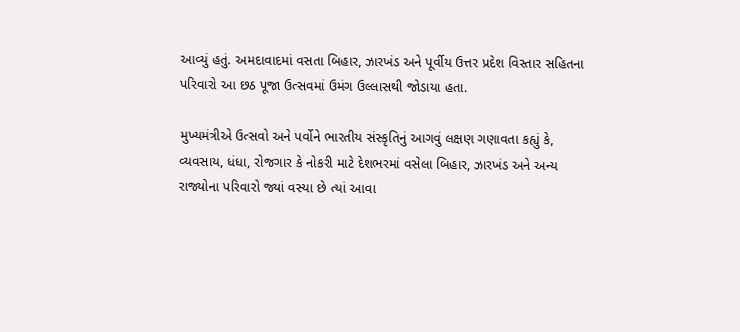આવ્યું હતું. અમદાવાદમાં વસતા બિહાર, ઝારખંડ અને પૂર્વીય ઉત્તર પ્રદેશ વિસ્તાર સહિતના પરિવારો આ છઠ પૂજા ઉત્સવમાં ઉમંગ ઉલ્લાસથી જોડાયા હતા.

મુખ્યમંત્રીએ ઉત્સવો અને પર્વોને ભારતીય સંસ્કૃતિનું આગવું લક્ષણ ગણાવતા કહ્યું કે, વ્યવસાય, ધંધા, રોજગાર કે નોકરી માટે દેશભરમાં વસેલા બિહાર, ઝારખંડ અને અન્ય રાજ્યોના પરિવારો જ્યાં વસ્યા છે ત્યાં આવા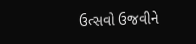ઉત્સવો ઉજવીને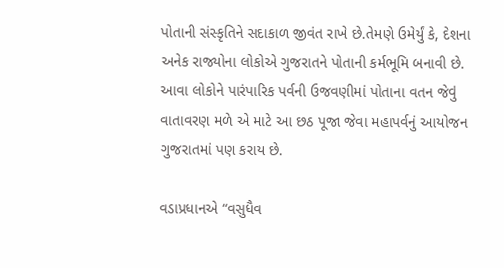પોતાની સંસ્કૃતિને સદાકાળ જીવંત રાખે છે.તેમણે ઉમેર્યું કે, દેશના અનેક રાજ્યોના લોકોએ ગુજરાતને પોતાની કર્મભૂમિ બનાવી છે. આવા લોકોને પારંપારિક પર્વની ઉજવણીમાં પોતાના વતન જેવું વાતાવરણ મળે એ માટે આ છઠ પૂજા જેવા મહાપર્વનું આયોજન ગુજરાતમાં પણ કરાય છે.

વડાપ્રધાનએ “વસુધૈવ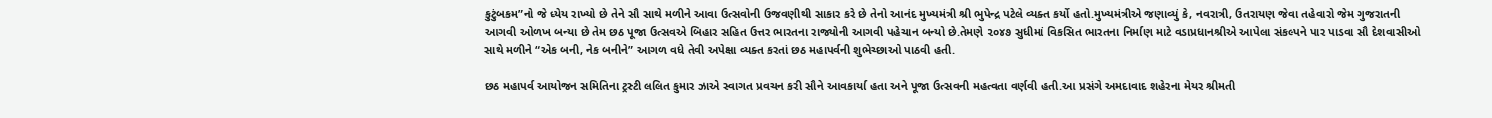કુટુંબકમ”નો જે ધ્યેય રાખ્યો છે તેને સૌ સાથે મળીને આવા ઉત્સવોની ઉજવણીથી સાકાર કરે છે તેનો આનંદ મુખ્યમંત્રી શ્રી ભુપેન્દ્ર પટેલે વ્યક્ત કર્યો હતો.મુખ્યમંત્રીએ જણાવ્યું કે, નવરાત્રી, ઉતરાયણ જેવા તહેવારો જેમ ગુજરાતની આગવી ઓળખ બન્યા છે તેમ છઠ પૂજા ઉત્સવએ બિહાર સહિત ઉત્તર ભારતના રાજ્યોની આગવી પહેચાન બન્યો છે.તેમણે ૨૦૪૭ સુધીમાં વિકસિત ભારતના નિર્માણ માટે વડાપ્રધાનશ્રીએ આપેલા સંકલ્પને પાર પાડવા સૌ દેશવાસીઓ સાથે મળીને “એક બની, નેક બનીને” આગળ વધે તેવી અપેક્ષા વ્યક્ત કરતાં છઠ મહાપર્વની શુભેચ્છાઓ પાઠવી હતી.

છઠ મહાપર્વ આયોજન સમિતિના ટ્રસ્ટી લલિત કુમાર ઝાએ સ્વાગત પ્રવચન કરી સૌને આવકાર્યા હતા અને પૂજા ઉત્સવની મહત્વતા વર્ણવી હતી.આ પ્રસંગે અમદાવાદ શહેરના મેયર શ્રીમતી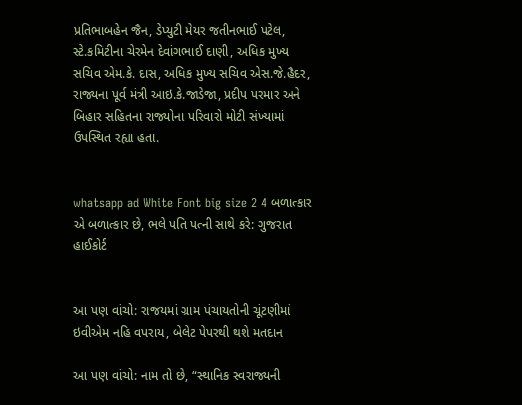પ્રતિભાબહેન જૈન, ડેપ્યુટી મેયર જતીનભાઈ પટેલ, સ્ટે.કમિટીના ચેરમેન દેવાંગભાઈ દાણી, અધિક મુખ્ય સચિવ એમ.કે. દાસ, અધિક મુખ્ય સચિવ એસ.જે.હૈદર, રાજ્યના પૂર્વ મંત્રી આઇ.કે.જાડેજા, પ્રદીપ પરમાર અને બિહાર સહિતના રાજ્યોના પરિવારો મોટી સંખ્યામાં ઉપસ્થિત રહ્યા હતા.


whatsapp ad White Font big size 2 4 બળાત્કાર એ બળાત્કાર છે, ભલે પતિ પત્ની સાથે કરે: ગુજરાત હાઈકોર્ટ


આ પણ વાંચો: રાજયમાં ગ્રામ પંચાયતોની ચૂંટણીમાં ઇવીએમ નહિ વપરાય, બેલેટ પેપરથી થશે મતદાન

આ પણ વાંચો: નામ તો છે, “સ્થાનિક સ્વરાજ્યની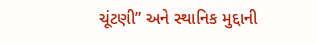ચૂંટણી” અને સ્થાનિક મુદ્દાની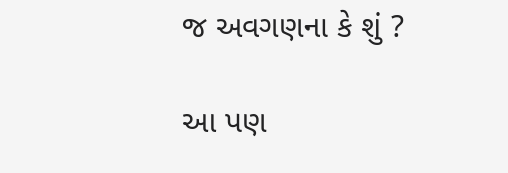જ અવગણના કે શું ?

આ પણ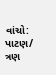વાંચો: પાટણ/ ત્રણ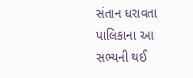સંતાન ધરાવતા પાલિકાના આ સભ્યની થઈ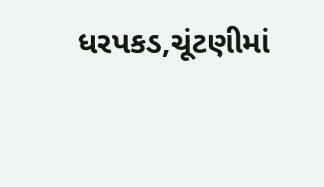ધરપકડ,ચૂંટણીમાં